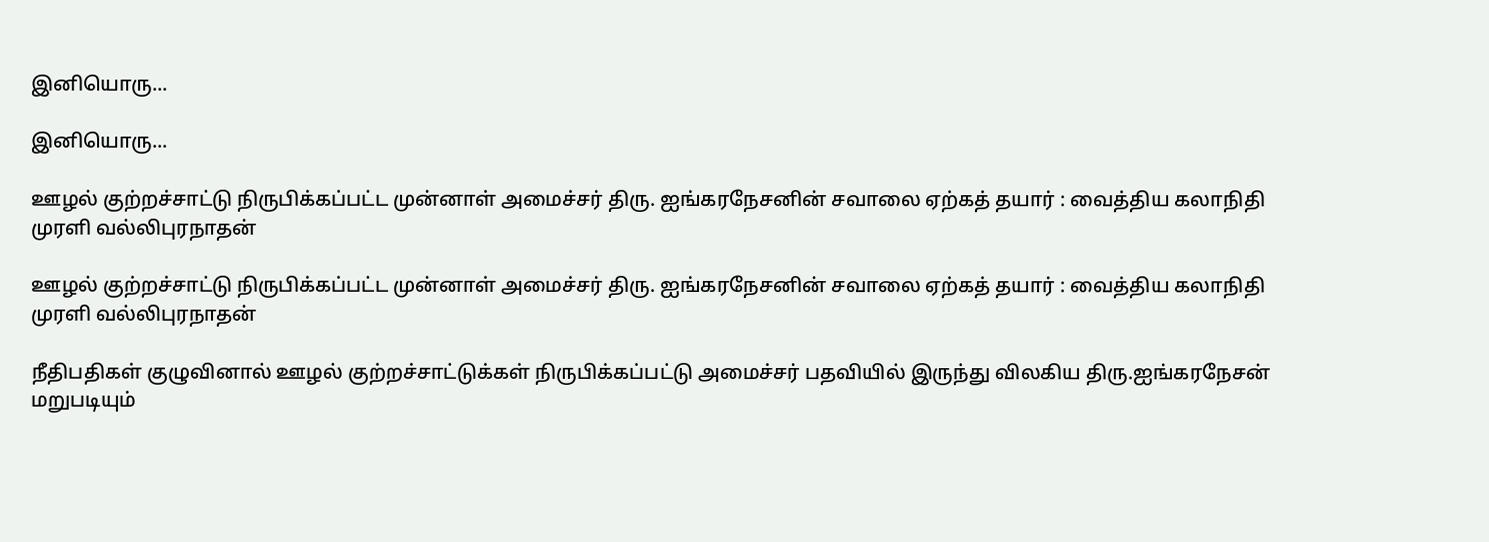இனியொரு...

இனியொரு...

ஊழல் குற்றச்சாட்டு நிருபிக்கப்பட்ட முன்னாள் அமைச்சர் திரு. ஐங்கரநேசனின் சவாலை ஏற்கத் தயார் : வைத்திய கலாநிதி முரளி வல்லிபுரநாதன்

ஊழல் குற்றச்சாட்டு நிருபிக்கப்பட்ட முன்னாள் அமைச்சர் திரு. ஐங்கரநேசனின் சவாலை ஏற்கத் தயார் : வைத்திய கலாநிதி முரளி வல்லிபுரநாதன்

நீதிபதிகள் குழுவினால் ஊழல் குற்றச்சாட்டுக்கள் நிருபிக்கப்பட்டு அமைச்சர் பதவியில் இருந்து விலகிய திரு.ஐங்கரநேசன் மறுபடியும்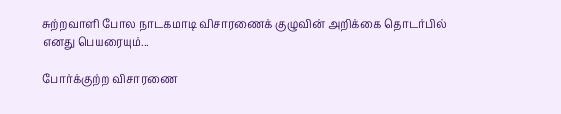சுற்றவாளி போல நாடகமாடி விசாரணைக் குழுவின் அறிக்கை தொடர்பில் எனது பெயரையும்...

போர்க்குற்ற விசாரணை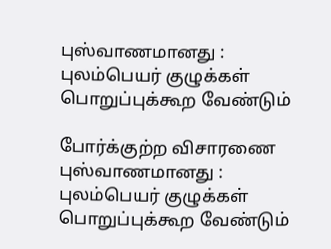புஸ்வாணமானது : புலம்பெயர் குழுக்கள் பொறுப்புக்கூற வேண்டும்

போர்க்குற்ற விசாரணை புஸ்வாணமானது : புலம்பெயர் குழுக்கள் பொறுப்புக்கூற வேண்டும்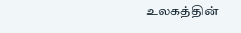உலகத்தின்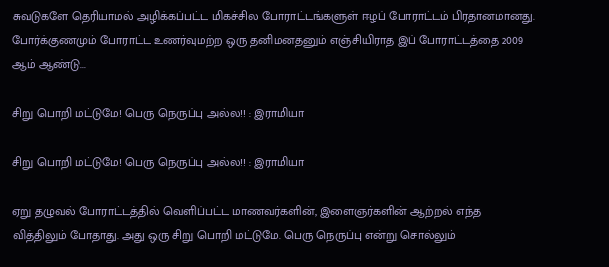சுவடுகளே தெரியாமல் அழிக்கப்பட்ட மிகச்சில போராட்டங்களுள் ஈழப் போராட்டம் பிரதானமானது. போர்க்குணமும் போராட்ட உணர்வுமற்ற ஒரு தனிமனதனும் எஞ்சியிராத இப் போராட்டத்தை 2009 ஆம் ஆண்டு...

சிறு பொறி மட்டுமே! பெரு நெருப்பு அல்ல!! : இராமியா

சிறு பொறி மட்டுமே! பெரு நெருப்பு அல்ல!! : இராமியா

ஏறு தழுவல் போராட்டத்தில் வெளிப்பட்ட மாணவர்களின், இளைஞர்களின் ஆற்றல் எந்த வித்திலும் போதாது. அது ஒரு சிறு பொறி மட்டுமே. பெரு நெருப்பு என்று சொல்லும்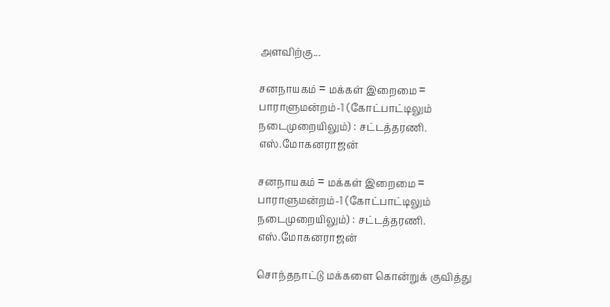அளவிற்கு...

சனநாயகம் = மக்கள் இறைமை = பாராளுமன்றம்-1 (கோட்பாட்டிலும் நடைமுறையிலும்) : சட்டத்தரணி. எஸ்.மோகனராஜன்

சனநாயகம் = மக்கள் இறைமை = பாராளுமன்றம்-1 (கோட்பாட்டிலும் நடைமுறையிலும்) : சட்டத்தரணி. எஸ்.மோகனராஜன்

சொந்தநாட்டு மக்களை கொன்றுக் குவித்து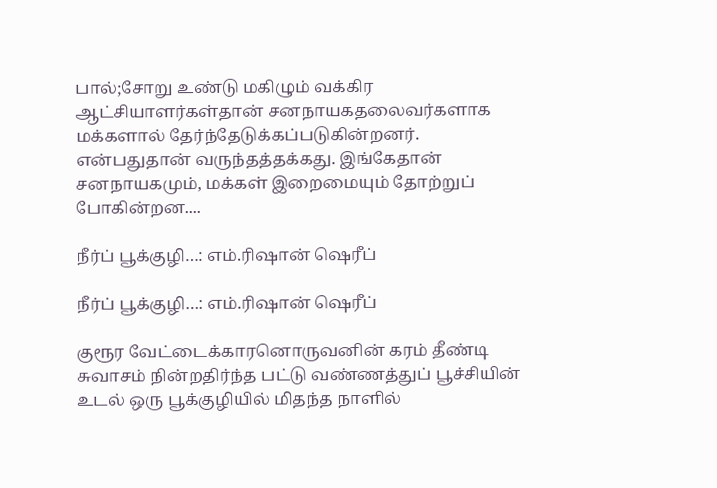பால்;சோறு உண்டு மகிழும் வக்கிர ஆட்சியாளர்கள்தான் சனநாயகதலைவர்களாக மக்களால் தேர்ந்தேடுக்கப்படுகின்றனர். என்பதுதான் வருந்தத்தக்கது. இங்கேதான் சனநாயகமும், மக்கள் இறைமையும் தோற்றுப் போகின்றன....

நீர்ப் பூக்குழி…: எம்.ரிஷான் ஷெரீப்

நீர்ப் பூக்குழி…: எம்.ரிஷான் ஷெரீப்

குரூர வேட்டைக்காரனொருவனின் கரம் தீண்டி சுவாசம் நின்றதிர்ந்த பட்டு வண்ணத்துப் பூச்சியின் உடல் ஒரு பூக்குழியில் மிதந்த நாளில்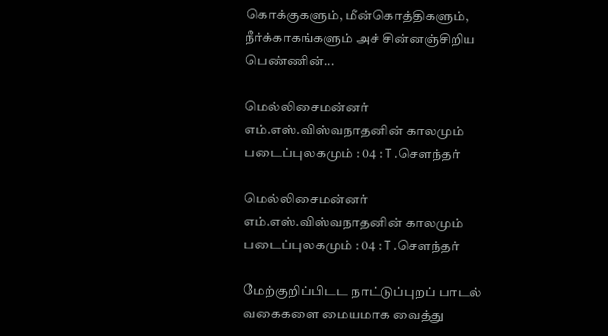கொக்குகளும், மீன்கொத்திகளும், நீர்க்காகங்களும் அச் சின்னஞ்சிறிய பெண்ணின்...

மெல்லிசைமன்னர் எம்.எஸ்.விஸ்வநாதனின் காலமும் படைப்புலகமும் : 04 : T .சௌந்தர்

மெல்லிசைமன்னர் எம்.எஸ்.விஸ்வநாதனின் காலமும் படைப்புலகமும் : 04 : T .சௌந்தர்

மேற்குறிப்பிடட நாட்டுப்புறப் பாடல் வகைகளை மையமாக வைத்து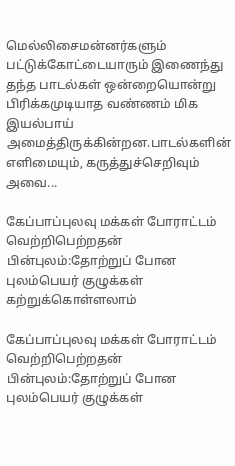மெல்லிசைமன்னர்களும் பட்டுக்கோட்டையாரும் இணைந்து தந்த பாடல்கள் ஒன்றையொன்று பிரிக்கமுடியாத வண்ணம் மிக இயல்பாய் அமைத்திருக்கின்றன.பாடல்களின் எளிமையும், கருத்துச்செறிவும் அவை...

கேப்பாப்புலவு மக்கள் போராட்டம் வெற்றிபெற்றதன் பின்புலம்:தோற்றுப் போன புலம்பெயர் குழுக்கள் கற்றுக்கொள்ளலாம்

கேப்பாப்புலவு மக்கள் போராட்டம் வெற்றிபெற்றதன் பின்புலம்:தோற்றுப் போன புலம்பெயர் குழுக்கள்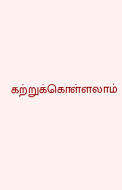கற்றுக்கொள்ளலாம்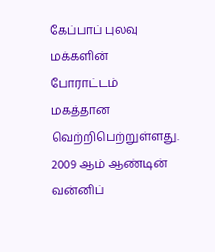கேப்பாப் புலவு மக்களின் போராட்டம் மகத்தான வெற்றிபெற்றுள்ளது. 2009 ஆம் ஆண்டின் வன்னிப்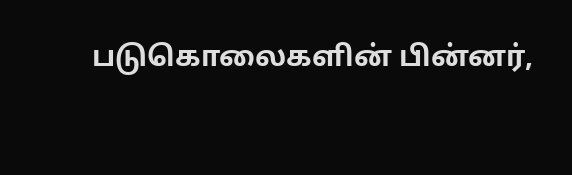படுகொலைகளின் பின்னர்,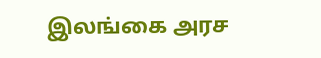இலங்கை அரச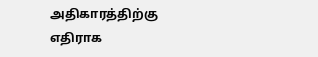அதிகாரத்திற்கு எதிராக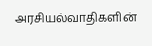அரசியல்வாதிகளின்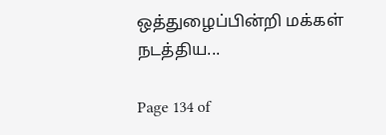ஒத்துழைப்பின்றி மக்கள் நடத்திய...

Page 134 of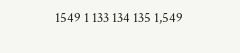1549 1 133 134 135 1,549